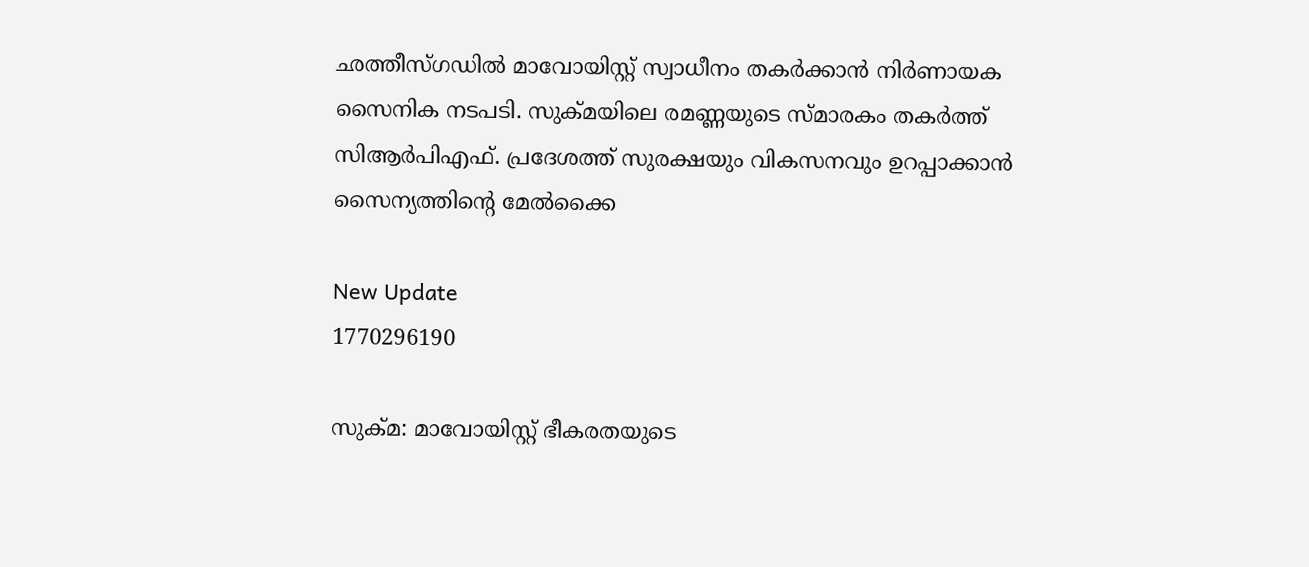ഛത്തീസ്ഗഡിൽ മാവോയിസ്റ്റ് സ്വാധീനം തകർക്കാൻ നിർണായക സൈനിക നടപടി. സുക്മയിലെ രമണ്ണയുടെ സ്മാരകം തകർത്ത് സിആർപിഎഫ്. പ്രദേശത്ത് സുരക്ഷയും വികസനവും ഉറപ്പാക്കാൻ സൈന്യത്തിന്റെ മേൽക്കൈ

New Update
1770296190

സുക്മ: മാവോയിസ്റ്റ് ഭീകരതയുടെ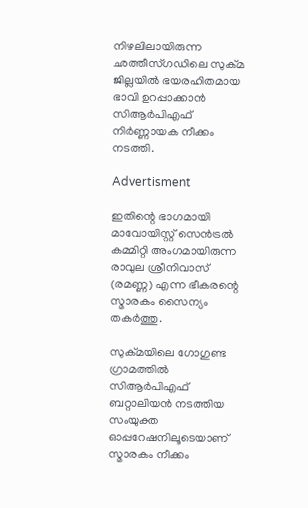നിഴലിലായിരുന്ന ഛത്തീസ്ഗഡിലെ സുക്മ ജില്ലയിൽ ഭയരഹിതമായ ഭാവി ഉറപ്പാക്കാൻ സിആർപിഎഫ് നിർണ്ണായക നീക്കം നടത്തി.

Advertisment

ഇതിന്റെ ഭാഗമായി മാവോയിസ്റ്റ് സെൻട്രൽ കമ്മിറ്റി അംഗമായിരുന്ന രാവുല ശ്രീനിവാസ് (രമണ്ണ) എന്ന ഭീകരന്റെ സ്മാരകം സൈന്യം തകർത്തു.

സുക്മയിലെ ഗോഗുണ്ട ഗ്രാമത്തിൽ സിആർപിഎഫ് ബറ്റാലിയൻ നടത്തിയ സംയുക്ത ഓപ്പറേഷനിലൂടെയാണ് സ്മാരകം നീക്കം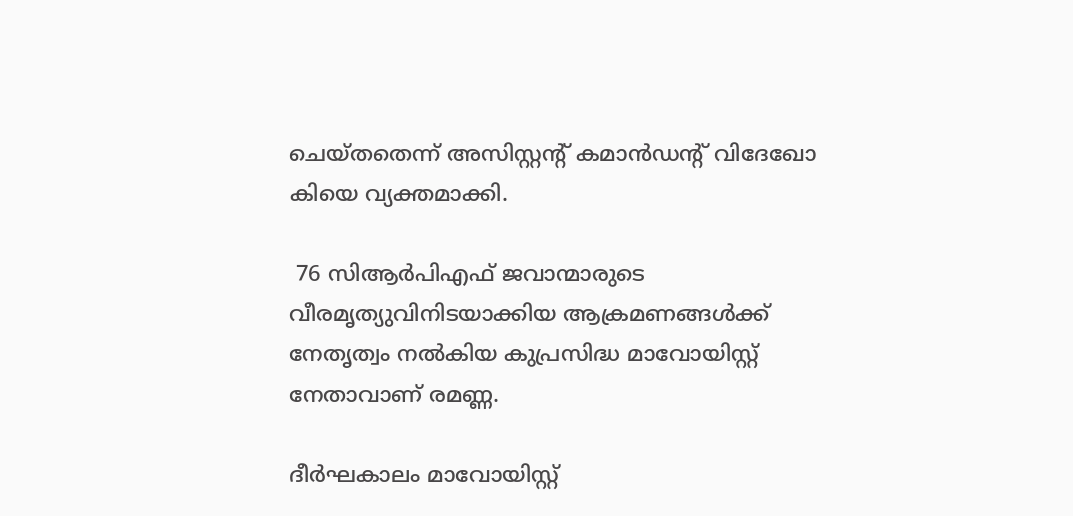ചെയ്തതെന്ന് അസിസ്റ്റന്റ് കമാൻഡന്റ് വിദേഖോ കിയെ വ്യക്തമാക്കി.

 76 സിആർപിഎഫ് ജവാന്മാരുടെ വീരമൃത്യുവിനിടയാക്കിയ ആക്രമണങ്ങൾക്ക് നേതൃത്വം നൽകിയ കുപ്രസിദ്ധ മാവോയിസ്റ്റ് നേതാവാണ് രമണ്ണ.

ദീർഘകാലം മാവോയിസ്റ്റ്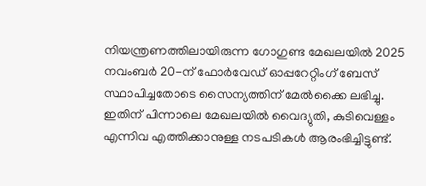നിയന്ത്രണത്തിലായിരുന്ന ഗോഗുണ്ട മേഖലയിൽ 2025 നവംബർ 20-ന് ഫോർവേഡ് ഓപ്പറേറ്റിംഗ് ബേസ് സ്ഥാപിച്ചതോടെ സൈന്യത്തിന് മേൽക്കൈ ലഭിച്ചു. ഇതിന് പിന്നാലെ മേഖലയിൽ വൈദ്യുതി, കുടിവെള്ളം എന്നിവ എത്തിക്കാനുള്ള നടപടികൾ ആരംഭിച്ചിട്ടുണ്ട്.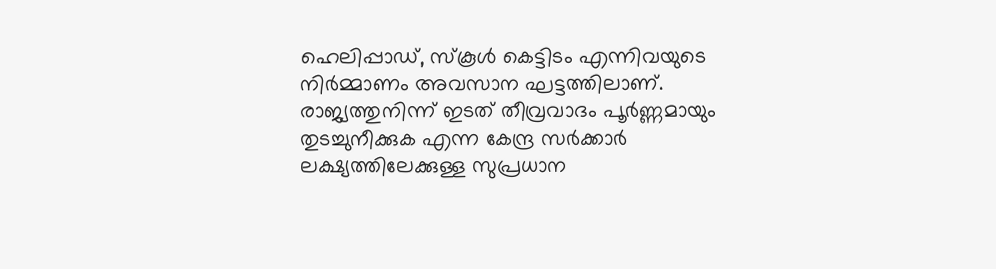ഹെലിപ്പാഡ്, സ്കൂൾ കെട്ടിടം എന്നിവയുടെ നിർമ്മാണം അവസാന ഘട്ടത്തിലാണ്. രാജ്യത്തുനിന്ന് ഇടത് തീവ്രവാദം പൂർണ്ണമായും തുടച്ചുനീക്കുക എന്ന കേന്ദ്ര സർക്കാർ ലക്ഷ്യത്തിലേക്കുള്ള സുപ്രധാന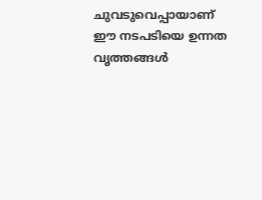ചുവടുവെപ്പായാണ് ഈ നടപടിയെ ഉന്നത വൃത്തങ്ങൾ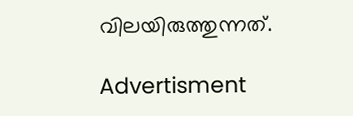വിലയിരുത്തുന്നത്.

Advertisment